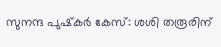സുനന്ദ പുഷ്‌കര്‍ കേസ്: ശശി തരൂരിന്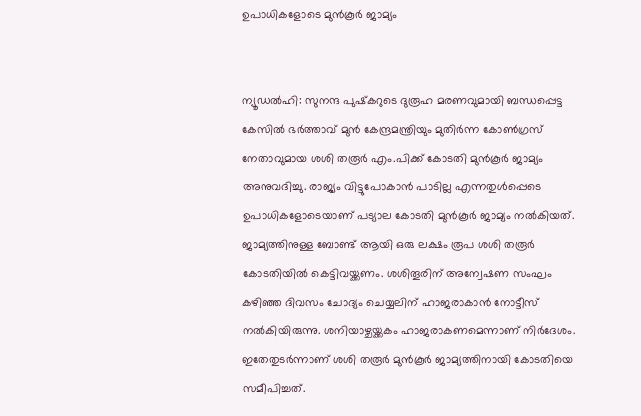ഉപാധികളോടെ മുന്‍കൂര്‍ ജാമ്യം


ന്യൂഡല്‍ഹി: സുനന്ദ പുഷ്‌കറുടെ ദുരൂഹ മരണവുമായി ബന്ധപ്പെട്ട കേസില്‍ ഭര്‍ത്താവ് മുന്‍ കേന്ദ്രമന്ത്രിയും മുതിര്‍ന്ന കോണ്‍ഗ്രസ് നേതാവുമായ ശശി തരൂര്‍ എം.പിക്ക് കോടതി മുന്‍കൂര്‍ ജാമ്യം അനുവദിച്ചു. രാജ്യം വിട്ടുപോകാന്‍ പാടില്ല എന്നതുള്‍പ്പെടെ ഉപാധികളോടെയാണ് പട്യാല കോടതി മുന്‍കൂര്‍ ജാമ്യം നല്‍കിയത്.
ജാമ്യത്തിനുള്ള ബോണ്ട് ആയി ഒരു ലക്ഷം രൂപ ശശി തരൂര്‍ കോടതിയില്‍ കെട്ടിവയ്ക്കണം. ശശിതൂരിന് അന്വേഷണ സംഘം കഴിഞ്ഞ ദിവസം ചോദ്യം ചെയ്യലിന് ഹാജരാകാന്‍ നോട്ടീസ് നല്‍കിയിരുന്നു. ശനിയാഴ്ചയ്ക്കകം ഹാജരാകണമെന്നാണ് നിര്‍ദേശം. ഇതേതുടര്‍ന്നാണ് ശശി തരൂര്‍ മുന്‍കൂര്‍ ജാമ്യത്തിനായി കോടതിയെ സമീപിച്ചത്.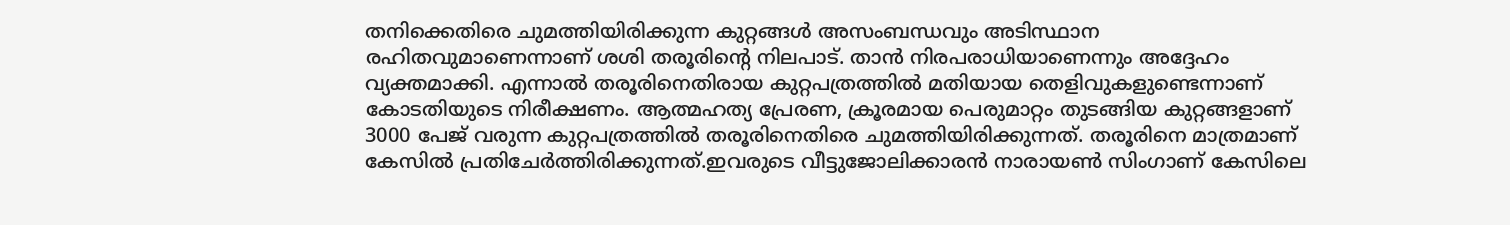തനിക്കെതിരെ ചുമത്തിയിരിക്കുന്ന കുറ്റങ്ങള്‍ അസംബന്ധവും അടിസ്ഥാന രഹിതവുമാണെന്നാണ് ശശി തരൂരിന്റെ നിലപാട്. താന്‍ നിരപരാധിയാണെന്നും അദ്ദേഹം വ്യക്തമാക്കി. എന്നാല്‍ തരൂരിനെതിരായ കുറ്റപത്രത്തില്‍ മതിയായ തെളിവുകളുണ്ടെന്നാണ് കോടതിയുടെ നിരീക്ഷണം. ആത്മഹത്യ പ്രേരണ, ക്രൂരമായ പെരുമാറ്റം തുടങ്ങിയ കുറ്റങ്ങളാണ് 3000 പേജ് വരുന്ന കുറ്റപത്രത്തില്‍ തരൂരിനെതിരെ ചുമത്തിയിരിക്കുന്നത്. തരൂരിനെ മാത്രമാണ് കേസില്‍ പ്രതിചേര്‍ത്തിരിക്കുന്നത്.ഇവരുടെ വീട്ടുജോലിക്കാരന്‍ നാരായണ്‍ സിംഗാണ് കേസിലെ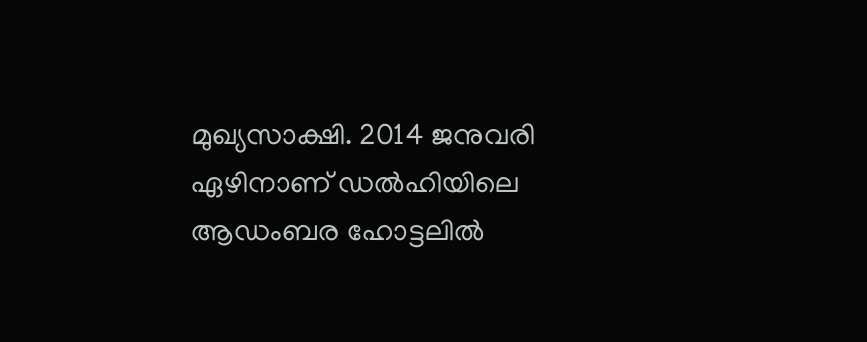മുഖ്യസാക്ഷി. 2014 ജനുവരി ഏഴിനാണ് ഡല്‍ഹിയിലെ ആഡംബര ഹോട്ടലില്‍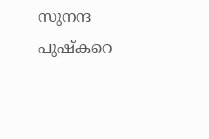സുനന്ദ പുഷ്‌കറെ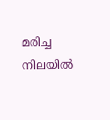മരിച്ച നിലയില്‍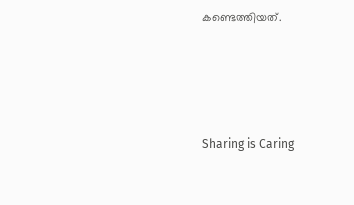കണ്ടെത്തിയത്.




Sharing is Caring